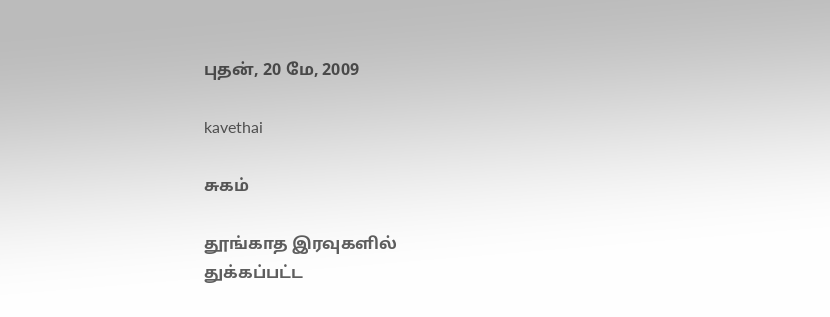புதன், 20 மே, 2009

kavethai

சுகம்

தூங்காத இரவுகளில்
துக்கப்பட்ட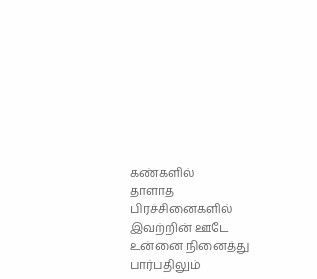கண்களில்
தாளாத பிரச்சினைகளில்
இவற்றின் ஊடே
உன்னை நினைத்து
பார்பதிலும்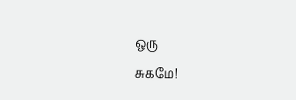ஒரு
சுகமே!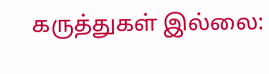கருத்துகள் இல்லை: